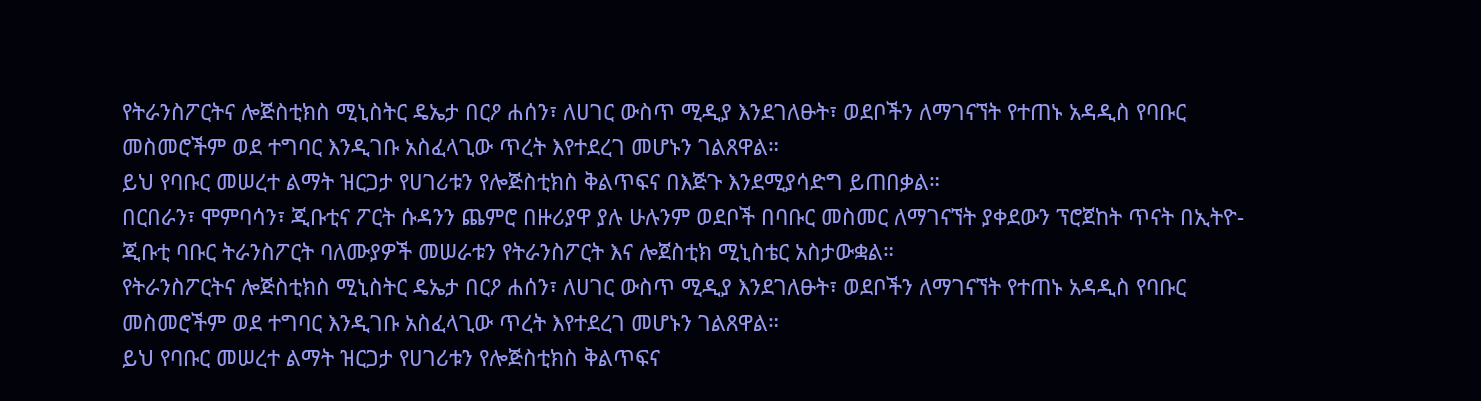የትራንስፖርትና ሎጅስቲክስ ሚኒስትር ዴኤታ በርዖ ሐሰን፣ ለሀገር ውስጥ ሚዲያ እንደገለፁት፣ ወደቦችን ለማገናኘት የተጠኑ አዳዲስ የባቡር መስመሮችም ወደ ተግባር እንዲገቡ አስፈላጊው ጥረት እየተደረገ መሆኑን ገልጸዋል።
ይህ የባቡር መሠረተ ልማት ዝርጋታ የሀገሪቱን የሎጅስቲክስ ቅልጥፍና በእጅጉ እንደሚያሳድግ ይጠበቃል።
በርበራን፣ ሞምባሳን፣ ጂቡቲና ፖርት ሱዳንን ጨምሮ በዙሪያዋ ያሉ ሁሉንም ወደቦች በባቡር መስመር ለማገናኘት ያቀደውን ፕሮጀከት ጥናት በኢትዮ-ጂቡቲ ባቡር ትራንስፖርት ባለሙያዎች መሠራቱን የትራንስፖርት እና ሎጀስቲክ ሚኒስቴር አስታውቋል።
የትራንስፖርትና ሎጅስቲክስ ሚኒስትር ዴኤታ በርዖ ሐሰን፣ ለሀገር ውስጥ ሚዲያ እንደገለፁት፣ ወደቦችን ለማገናኘት የተጠኑ አዳዲስ የባቡር መስመሮችም ወደ ተግባር እንዲገቡ አስፈላጊው ጥረት እየተደረገ መሆኑን ገልጸዋል።
ይህ የባቡር መሠረተ ልማት ዝርጋታ የሀገሪቱን የሎጅስቲክስ ቅልጥፍና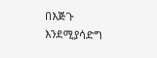በእጅጉ እንደሚያሳድግ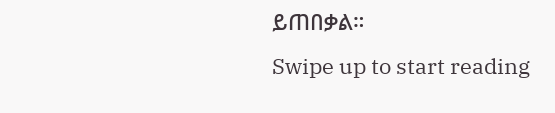ይጠበቃል።
Swipe up to start reading